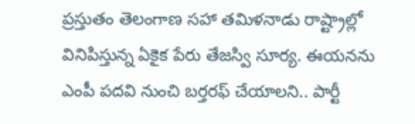ప్రస్తుతం తెలంగాణ సహా తమిళనాడు రాష్ట్రాల్లో వినిపిస్తున్న ఏకైక పేరు తేజస్వి సూర్య. ఈయనను ఎంపీ పదవి నుంచి బర్తరఫ్ చేయాలని.. పార్టీ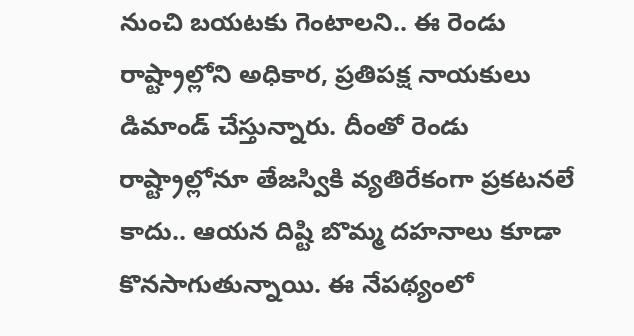నుంచి బయటకు గెంటాలని.. ఈ రెండు రాష్ట్రాల్లోని అధికార, ప్రతిపక్ష నాయకులు డిమాండ్ చేస్తున్నారు. దీంతో రెండు రాష్ట్రాల్లోనూ తేజస్వికి వ్యతిరేకంగా ప్రకటనలే కాదు.. ఆయన దిష్టి బొమ్మ దహనాలు కూడా కొనసాగుతున్నాయి. ఈ నేపథ్యంలో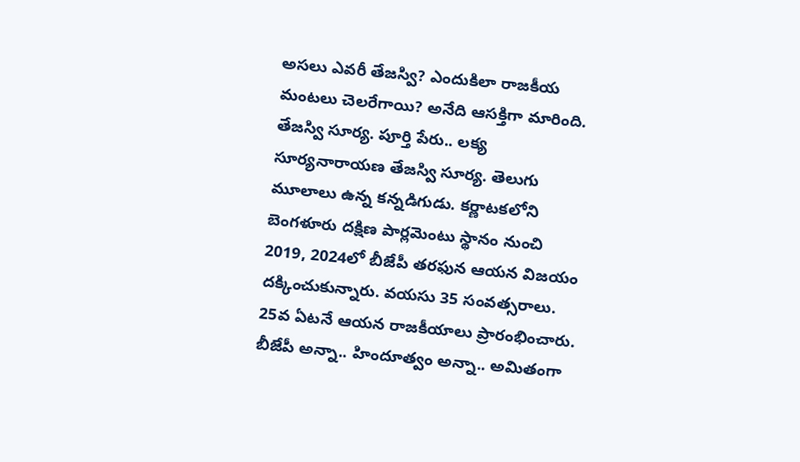అసలు ఎవరీ తేజస్వి? ఎందుకిలా రాజకీయ మంటలు చెలరేగాయి? అనేది ఆసక్తిగా మారింది.
తేజస్వి సూర్య. పూర్తి పేరు.. లక్య సూర్యనారాయణ తేజస్వి సూర్య. తెలుగు మూలాలు ఉన్న కన్నడిగుడు. కర్ణాటకలోని బెంగళూరు దక్షిణ పార్లమెంటు స్థానం నుంచి 2019, 2024లో బీజేపీ తరఫున ఆయన విజయం దక్కించుకున్నారు. వయసు 35 సంవత్సరాలు. 25వ ఏటనే ఆయన రాజకీయాలు ప్రారంభించారు. బీజేపీ అన్నా.. హిందూత్వం అన్నా.. అమితంగా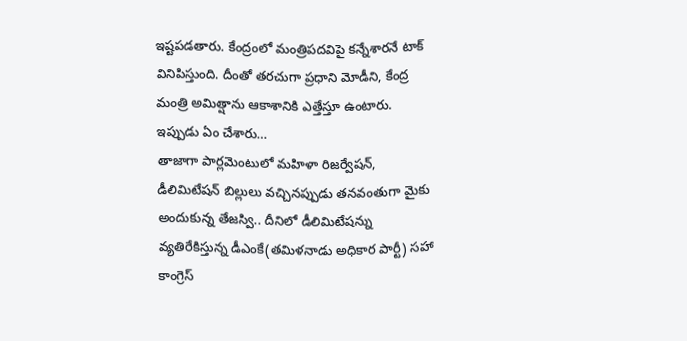ఇష్టపడతారు. కేంద్రంలో మంత్రిపదవిపై కన్నేశారనే టాక్ వినిపిస్తుంది. దీంతో తరచుగా ప్రధాని మోడీని, కేంద్ర మంత్రి అమిత్షాను ఆకాశానికి ఎత్తేస్తూ ఉంటారు.
ఇప్పుడు ఏం చేశారు…
తాజాగా పార్లమెంటులో మహిళా రిజర్వేషన్, డీలిమిటేషన్ బిల్లులు వచ్చినప్పుడు తనవంతుగా మైకు అందుకున్న తేజస్వి.. దీనిలో డీలిమిటేషన్ను వ్యతిరేకిస్తున్న డీఎంకే(తమిళనాడు అధికార పార్టీ) సహా కాంగ్రెస్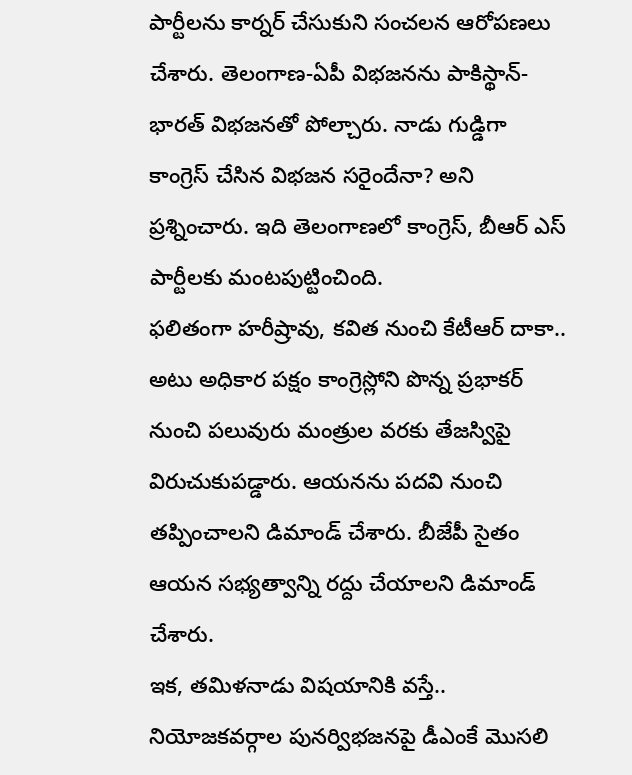పార్టీలను కార్నర్ చేసుకుని సంచలన ఆరోపణలు చేశారు. తెలంగాణ-ఏపీ విభజనను పాకిస్థాన్-భారత్ విభజనతో పోల్చారు. నాడు గుడ్డిగా కాంగ్రెస్ చేసిన విభజన సరైందేనా? అని ప్రశ్నించారు. ఇది తెలంగాణలో కాంగ్రెస్, బీఆర్ ఎస్ పార్టీలకు మంటపుట్టించింది.
ఫలితంగా హరీష్రావు, కవిత నుంచి కేటీఆర్ దాకా.. అటు అధికార పక్షం కాంగ్రెస్లోని పొన్న ప్రభాకర్ నుంచి పలువురు మంత్రుల వరకు తేజస్విపై విరుచుకుపడ్డారు. ఆయనను పదవి నుంచి తప్పించాలని డిమాండ్ చేశారు. బీజేపీ సైతం ఆయన సభ్యత్వాన్ని రద్దు చేయాలని డిమాండ్ చేశారు.
ఇక, తమిళనాడు విషయానికి వస్తే.. నియోజకవర్గాల పునర్విభజనపై డీఎంకే మొసలి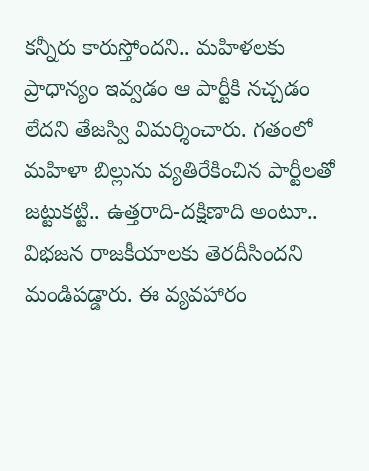కన్నీరు కారుస్తోందని.. మహిళలకు ప్రాధాన్యం ఇవ్వడం ఆ పార్టీకి నచ్చడం లేదని తేజస్వి విమర్శించారు. గతంలో మహిళా బిల్లును వ్యతిరేకించిన పార్టీలతో జట్టుకట్టి.. ఉత్తరాది-దక్షిణాది అంటూ.. విభజన రాజకీయాలకు తెరదీసిందని మండిపడ్డారు. ఈ వ్యవహారం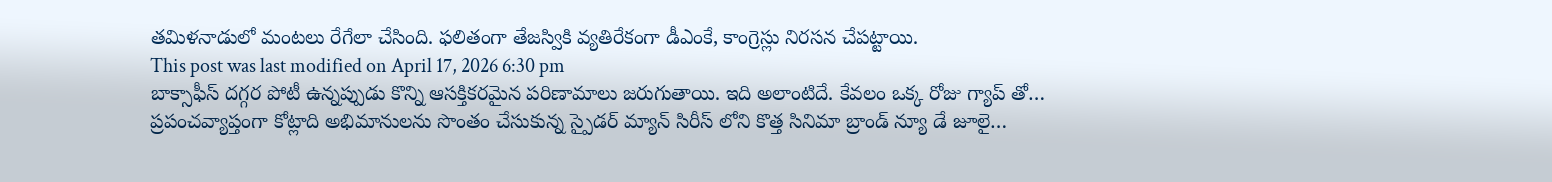తమిళనాడులో మంటలు రేగేలా చేసింది. ఫలితంగా తేజస్వికి వ్యతిరేకంగా డీఎంకే, కాంగ్రెస్లు నిరసన చేపట్టాయి.
This post was last modified on April 17, 2026 6:30 pm
బాక్సాఫీస్ దగ్గర పోటీ ఉన్నప్పుడు కొన్ని ఆసక్తికరమైన పరిణామాలు జరుగుతాయి. ఇది అలాంటిదే. కేవలం ఒక్క రోజు గ్యాప్ తో…
ప్రపంచవ్యాప్తంగా కోట్లాది అభిమానులను సొంతం చేసుకున్న స్పైడర్ మ్యాన్ సిరీస్ లోని కొత్త సినిమా బ్రాండ్ న్యూ డే జూలై…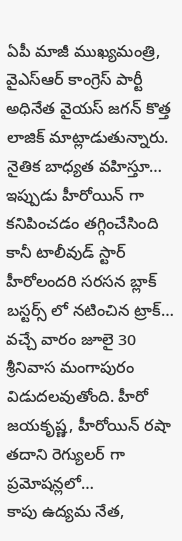ఏపీ మాజీ ముఖ్యమంత్రి, వైఎస్ఆర్ కాంగ్రెస్ పార్టీ అధినేత వైయస్ జగన్ కొత్త లాజిక్ మాట్లాడుతున్నారు. నైతిక బాధ్యత వహిస్తూ…
ఇప్పుడు హీరోయిన్ గా కనిపించడం తగ్గించేసింది కానీ టాలీవుడ్ స్టార్ హీరోలందరి సరసన బ్లాక్ బస్టర్స్ లో నటించిన ట్రాక్…
వచ్చే వారం జూలై 30 శ్రీనివాస మంగాపురం విడుదలవుతోంది. హీరో జయకృష్ణ, హీరోయిన్ రషా తదాని రెగ్యులర్ గా ప్రమోషన్లలో…
కాపు ఉద్యమ నేత,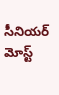సీనియర్ మోస్ట్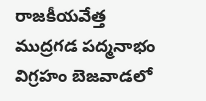రాజకీయవేత్త ముద్రగడ పద్మనాభం విగ్రహం బెజవాడలో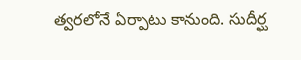త్వరలోనే ఏర్పాటు కానుంది. సుదీర్ఘ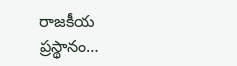రాజకీయ ప్రస్థానం…